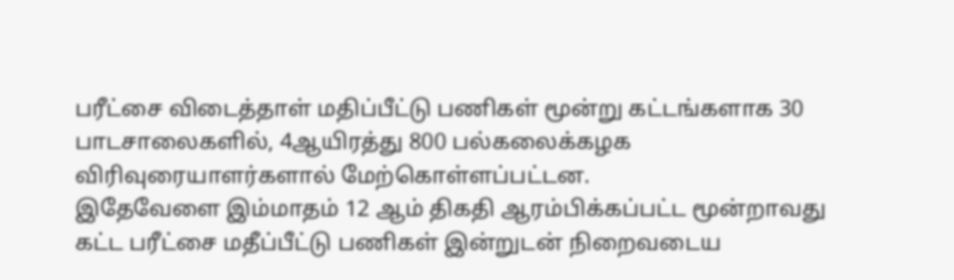பரீட்சை விடைத்தாள் மதிப்பீட்டு பணிகள் மூன்று கட்டங்களாக 30 பாடசாலைகளில், 4ஆயிரத்து 800 பல்கலைக்கழக விரிவுரையாளர்களால் மேற்கொள்ளப்பட்டன.
இதேவேளை இம்மாதம் 12 ஆம் திகதி ஆரம்பிக்கப்பட்ட மூன்றாவது கட்ட பரீட்சை மதீப்பீட்டு பணிகள் இன்றுடன் நிறைவடைய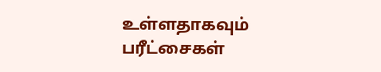உள்ளதாகவும் பரீட்சைகள்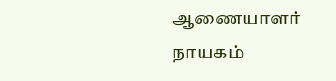ஆணையாளர் நாயகம்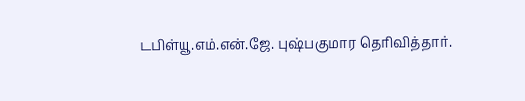டபிள்யூ.எம்.என்.ஜே. புஷ்பகுமார தெரிவித்தார்.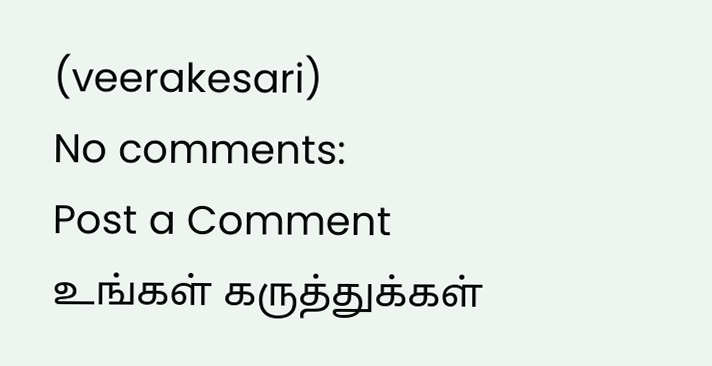(veerakesari)
No comments:
Post a Comment
உங்கள் கருத்துக்கள்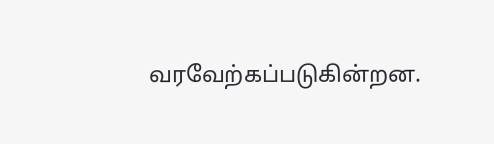வரவேற்கப்படுகின்றன.